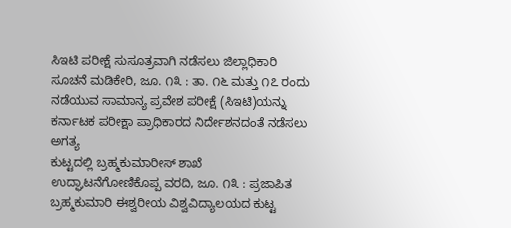ಸಿಇಟಿ ಪರೀಕ್ಷೆ ಸುಸೂತ್ರವಾಗಿ ನಡೆಸಲು ಜಿಲ್ಲಾಧಿಕಾರಿ ಸೂಚನೆ ಮಡಿಕೇರಿ, ಜೂ. ೧೩ : ತಾ. ೧೬ ಮತ್ತು ೧೭ ರಂದು ನಡೆಯುವ ಸಾಮಾನ್ಯ ಪ್ರವೇಶ ಪರೀಕ್ಷೆ (ಸಿಇಟಿ)ಯನ್ನು ಕರ್ನಾಟಕ ಪರೀಕ್ಷಾ ಪ್ರಾಧಿಕಾರದ ನಿರ್ದೇಶನದಂತೆ ನಡೆಸಲು ಅಗತ್ಯ
ಕುಟ್ಟದಲ್ಲಿ ಬ್ರಹ್ಮಕುಮಾರೀಸ್ ಶಾಖೆ ಉದ್ಘಾಟನೆಗೋಣಿಕೊಪ್ಪ ವರದಿ, ಜೂ. ೧೩ : ಪ್ರಜಾಪಿತ ಬ್ರಹ್ಮಕುಮಾರಿ ಈಶ್ವರೀಯ ವಿಶ್ವವಿದ್ಯಾಲಯದ ಕುಟ್ಟ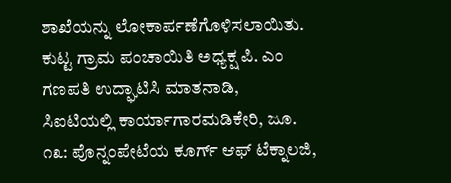ಶಾಖೆಯನ್ನು ಲೋಕಾರ್ಪಣೆಗೊಳಿಸಲಾಯಿತು. ಕುಟ್ಟ ಗ್ರಾಮ ಪಂಚಾಯಿತಿ ಅಧ್ಯಕ್ಷ ಪಿ. ಎಂ ಗಣಪತಿ ಉದ್ಘಾಟಿಸಿ ಮಾತನಾಡಿ,
ಸಿಐಟಿಯಲ್ಲಿ ಕಾರ್ಯಾಗಾರಮಡಿಕೇರಿ, ಜೂ. ೧೩: ಪೊನ್ನಂಪೇಟೆಯ ಕೂರ್ಗ್ ಆಫ್ ಟೆಕ್ನಾಲಜಿ,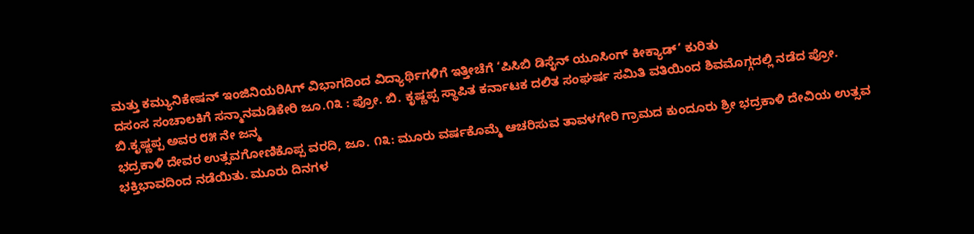ಮತ್ತು ಕಮ್ಯುನಿಕೇಷನ್ ಇಂಜಿನಿಯರಿAಗ್ ವಿಭಾಗದಿಂದ ವಿದ್ಯಾರ್ಥಿಗಳಿಗೆ ಇತ್ತೀಚೆಗೆ ‘ಪಿಸಿಬಿ ಡಿಸೈನ್ ಯೂಸಿಂಗ್ ಕೀಕ್ಯಾಡ್’ ಕುರಿತು
ದಸಂಸ ಸಂಚಾಲಕಿಗೆ ಸನ್ಮಾನಮಡಿಕೇರಿ ಜೂ.೧೩ : ಪ್ರೋ. ಬಿ. ಕೃಷ್ಣಪ್ಪ ಸ್ಥಾಪಿತ ಕರ್ನಾಟಕ ದಲಿತ ಸಂಘರ್ಷ ಸಮಿತಿ ವತಿಯಿಂದ ಶಿವಮೊಗ್ಗದಲ್ಲಿ ನಡೆದ ಪ್ರೋ. ಬಿ.ಕೃಷ್ಣಪ್ಪ ಅವರ ೮೫ ನೇ ಜನ್ಮ
ಭದ್ರಕಾಳಿ ದೇವರ ಉತ್ಸವಗೋಣಿಕೊಪ್ಪ ವರದಿ, ಜೂ. ೧೩: ಮೂರು ವರ್ಷಕೊಮ್ಮೆ ಆಚರಿಸುವ ತಾವಳಗೇರಿ ಗ್ರಾಮದ ಕುಂದೂರು ಶ್ರೀ ಭದ್ರಕಾಳಿ ದೇವಿಯ ಉತ್ಸವ ಭಕ್ತಿಭಾವದಿಂದ ನಡೆಯಿತು. ಮೂರು ದಿನಗಳ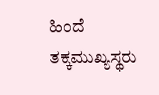ಹಿಂದೆ ತಕ್ಕಮುಖ್ಯಸ್ಥರು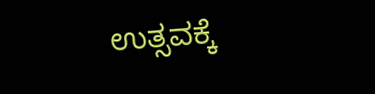ಉತ್ಸವಕ್ಕೆ